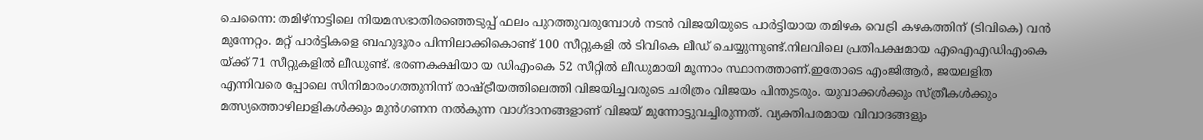ചെന്നൈ: തമിഴ്നാട്ടിലെ നിയമസഭാതിരഞ്ഞെടുപ്പ് ഫലം പുറത്തുവരുമ്പോൾ നടൻ വിജയിയുടെ പാർട്ടിയായ തമിഴക വെട്രി കഴകത്തിന് (ടിവികെ) വൻ മുന്നേറ്റം. മറ്റ് പാർട്ടികളെ ബഹുദൂരം പിന്നിലാക്കികൊണ്ട് 100 സീറ്റുകളി ൽ ടിവികെ ലീഡ് ചെയ്യുന്നുണ്ട്.നിലവിലെ പ്രതിപക്ഷമായ എഐഎഡിഎംകെ യ്ക്ക് 71 സീറ്റുകളിൽ ലീഡുണ്ട്. ഭരണകക്ഷിയാ യ ഡിഎംകെ 52 സീറ്റിൽ ലീഡുമായി മൂന്നാം സ്ഥാനത്താണ്.ഇതോടെ എംജിആർ, ജയലളിത എന്നിവരെ പ്പോലെ സിനിമാരംഗത്തുനിന്ന് രാഷ്ട്രീയത്തിലെത്തി വിജയിച്ചവരുടെ ചരിത്രം വിജയം പിന്തുടരും. യുവാക്കൾക്കും സ്ത്രീകൾക്കും മത്സ്യത്തൊഴിലാളികൾക്കും മുൻഗണന നൽകുന്ന വാഗ്ദാനങ്ങളാണ് വിജയ് മുന്നോട്ടുവച്ചിരുന്നത്. വ്യക്തിപരമായ വിവാദങ്ങളും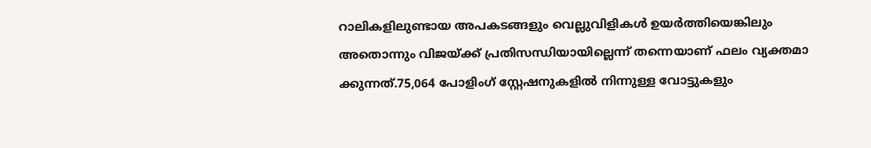റാലികളിലുണ്ടായ അപകടങ്ങളും വെല്ലുവിളികൾ ഉയർത്തിയെങ്കിലും അതൊന്നും വിജയ്ക്ക് പ്രതിസന്ധിയായില്ലെന്ന് തന്നെയാണ് ഫലം വ്യക്തമാ ക്കുന്നത്.75,064 പോളിംഗ് സ്റ്റേഷനുകളിൽ നിന്നുള്ള വോട്ടുകളും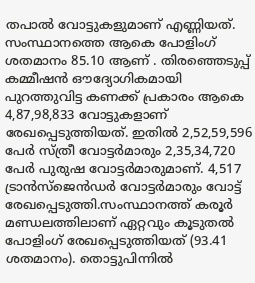തപാൽ വോട്ടുകളുമാണ് എണ്ണിയത്. സംസ്ഥാനത്തെ ആകെ പോളിംഗ് ശതമാനം 85.10 ആണ് . തിരഞ്ഞെടുപ്പ് കമ്മീഷൻ ഔദ്യോഗികമായി പുറത്തുവിട്ട കണക്ക് പ്രകാരം ആകെ 4,87,98,833 വോട്ടുകളാണ് രേഖപ്പെടുത്തിയത്. ഇതിൽ 2,52,59,596 പേർ സ്ത്രീ വോട്ടർമാരും 2,35,34,720 പേർ പുരുഷ വോട്ടർമാരുമാണ്. 4,517 ട്രാൻസ്ജെൻഡർ വോട്ടർമാരും വോട്ട് രേഖപ്പെടുത്തി.സംസ്ഥാനത്ത് കരൂർ മണ്ഡലത്തിലാണ് ഏറ്റവും കൂടുതൽ പോളിംഗ് രേഖപ്പെടുത്തിയത് (93.41 ശതമാനം). തൊട്ടുപിന്നിൽ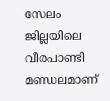സേലം ജില്ലയിലെ വീരപാണ്ടി മണ്ഡലമാണ്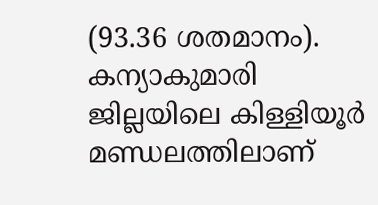(93.36 ശതമാനം). കന്യാകുമാരി ജില്ലയിലെ കിള്ളിയൂർ മണ്ഡലത്തിലാണ്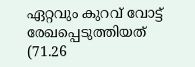ഏറ്റവും കുറവ് വോട്ട് രേഖപ്പെടുത്തിയത് (71.26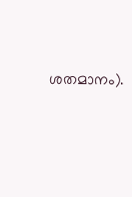ശതമാനം).